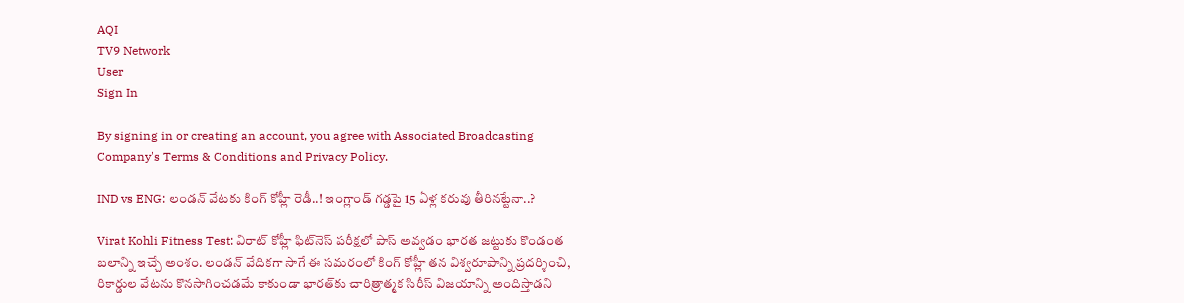AQI
TV9 Network
User
Sign In

By signing in or creating an account, you agree with Associated Broadcasting Company's Terms & Conditions and Privacy Policy.

IND vs ENG: లండన్ వేటకు కింగ్ కోహ్లీ రెడీ..! ఇంగ్లాండ్ గడ్డపై 15 ఏళ్ల కరువు తీరినట్టేనా..?

Virat Kohli Fitness Test: విరాట్ కోహ్లీ ఫిట్‌నెస్ పరీక్షలో పాస్ అవ్వడం భారత జట్టుకు కొండంత బలాన్ని ఇచ్చే అంశం. లండన్ వేదికగా సాగే ఈ సమరంలో కింగ్ కోహ్లీ తన విశ్వరూపాన్ని ప్రదర్శించి, రికార్డుల వేటను కొనసాగించడమే కాకుండా భారత్‌కు చారిత్రాత్మక సిరీస్ విజయాన్ని అందిస్తాడని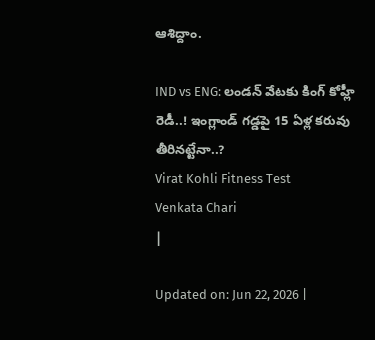ఆశిద్దాం.

IND vs ENG: లండన్ వేటకు కింగ్ కోహ్లీ రెడీ..! ఇంగ్లాండ్ గడ్డపై 15 ఏళ్ల కరువు తీరినట్టేనా..?
Virat Kohli Fitness Test
Venkata Chari
|

Updated on: Jun 22, 2026 |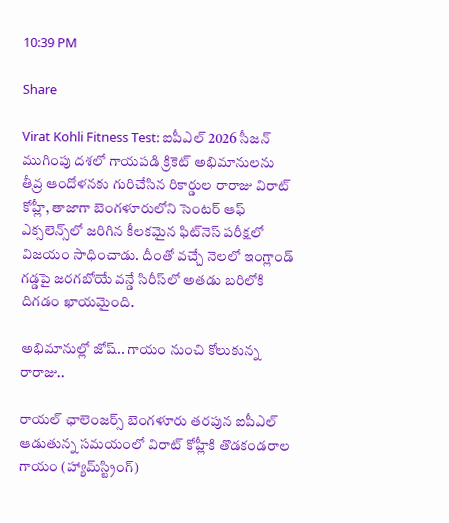10:39 PM

Share

Virat Kohli Fitness Test: ఐపీఎల్ 2026 సీజన్ ముగింపు దశలో గాయపడి క్రికెట్ అభిమానులను తీవ్ర ఆందోళనకు గురిచేసిన రికార్డుల రారాజు విరాట్ కోహ్లీ, తాజాగా బెంగళూరులోని సెంటర్ ఆఫ్ ఎక్సలెన్స్‌లో జరిగిన కీలకమైన ఫిట్‌నెస్ పరీక్షలో విజయం సాధించాడు. దీంతో వచ్చే నెలలో ఇంగ్లాండ్ గడ్డపై జరగబోయే వన్డే సిరీస్‌లో అతడు బరిలోకి దిగడం ఖాయమైంది.

అభిమానుల్లో జోష్.. గాయం నుంచి కోలుకున్న రారాజు..

రాయల్ ఛాలెంజర్స్ బెంగళూరు తరపున ఐపీఎల్ ఆడుతున్న సమయంలో విరాట్ కోహ్లీకి తొడకండరాల గాయం (హ్యామ్‌స్ట్రింగ్)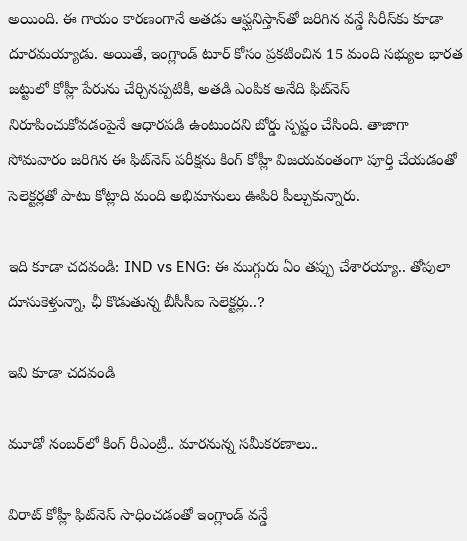అయింది. ఈ గాయం కారణంగానే అతడు ఆఫ్ఘనిస్తాన్‌తో జరిగిన వన్డే సిరీస్‌కు కూడా దూరమయ్యాడు. అయితే, ఇంగ్లాండ్ టూర్ కోసం ప్రకటించిన 15 మంది సభ్యుల భారత జట్టులో కోహ్లీ పేరును చేర్చినప్పటికీ, అతడి ఎంపిక అనేది ఫిట్‌నెస్ నిరూపించుకోవడంపైనే ఆధారపడి ఉంటుందని బోర్డు స్పష్టం చేసింది. తాజాగా సోమవారం జరిగిన ఈ ఫిట్‌నెస్ పరీక్షను కింగ్ కోహ్లీ విజయవంతంగా పూర్తి చేయడంతో సెలెక్టర్లతో పాటు కోట్లాది మంది అభిమానులు ఊపిరి పీల్చుకున్నారు.

ఇది కూడా చదవండి: IND vs ENG: ఈ ముగ్గురు ఏం తప్పు చేశారయ్యా.. తోపులా దూసుకెళ్తున్నా, ఛీ కొడుతున్న బీసీసీఐ సెలెక్టర్లు..?

ఇవి కూడా చదవండి

మూడో నంబర్‌లో కింగ్ రీఎంట్రీ.. మారనున్న సమీకరణాలు..

విరాట్ కోహ్లీ ఫిట్‌నెస్ సాధించడంతో ఇంగ్లాండ్ వన్డే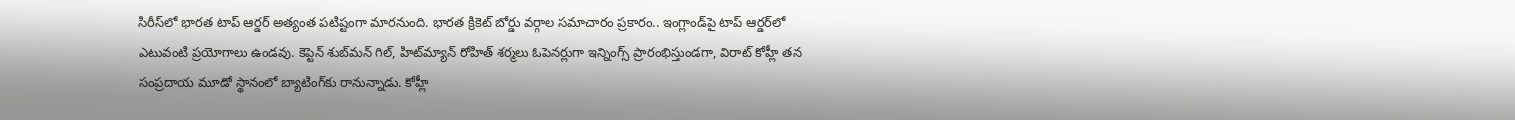సిరీస్‌లో భారత టాప్ ఆర్డర్ అత్యంత పటిష్టంగా మారనుంది. భారత క్రికెట్ బోర్డు వర్గాల సమాచారం ప్రకారం.. ఇంగ్లాండ్‌పై టాప్ ఆర్డర్‌లో ఎటువంటి ప్రయోగాలు ఉండవు. కెప్టెన్ శుబ్‌మన్ గిల్, హిట్‌మ్యాన్ రోహిత్ శర్మలు ఓపెనర్లుగా ఇన్నింగ్స్ ప్రారంభిస్తుండగా, విరాట్ కోహ్లీ తన సంప్రదాయ మూడో స్థానంలో బ్యాటింగ్‌కు రానున్నాడు. కోహ్లీ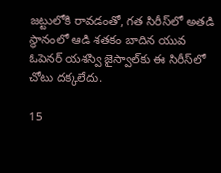జట్టులోకి రావడంతో, గత సిరీస్‌లో అతడి స్థానంలో ఆడి శతకం బాదిన యువ ఓపెనర్ యశస్వి జైస్వాల్‌కు ఈ సిరీస్‌లో చోటు దక్కలేదు.

15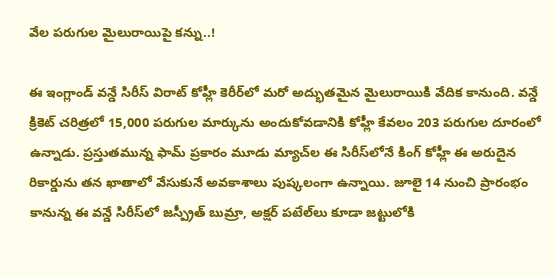వేల పరుగుల మైలురాయిపై కన్ను..!

ఈ ఇంగ్లాండ్ వన్డే సిరీస్ విరాట్ కోహ్లీ కెరీర్‌లో మరో అద్భుతమైన మైలురాయికి వేదిక కానుంది. వన్డే క్రికెట్ చరిత్రలో 15,000 పరుగుల మార్కును అందుకోవడానికి కోహ్లీ కేవలం 203 పరుగుల దూరంలో ఉన్నాడు. ప్రస్తుతమున్న ఫామ్ ప్రకారం మూడు మ్యాచ్‌ల ఈ సిరీస్‌లోనే కింగ్ కోహ్లీ ఈ అరుదైన రికార్డును తన ఖాతాలో వేసుకునే అవకాశాలు పుష్కలంగా ఉన్నాయి. జూలై 14 నుంచి ప్రారంభం కానున్న ఈ వన్డే సిరీస్‌లో జస్ప్రీత్ బుమ్రా, అక్షర్ పటేల్‌లు కూడా జట్టులోకి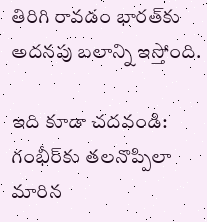తిరిగి రావడం భారత్‌కు అదనపు బలాన్ని ఇస్తోంది.

ఇది కూడా చదవండి: గంభీర్‌కు తలనొప్పిలా మారిన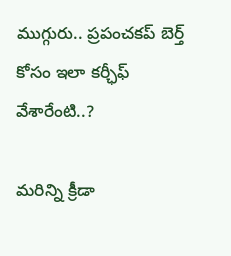ముగ్గురు.. ప్రపంచకప్ బెర్త్ కోసం ఇలా కర్ఛీఫ్ వేశారేంటి..?

మరిన్ని క్రీడా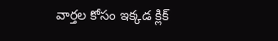వార్తల కోసం ఇక్కడ క్లిక్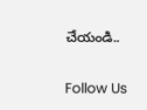చేయండి..

Follow Us